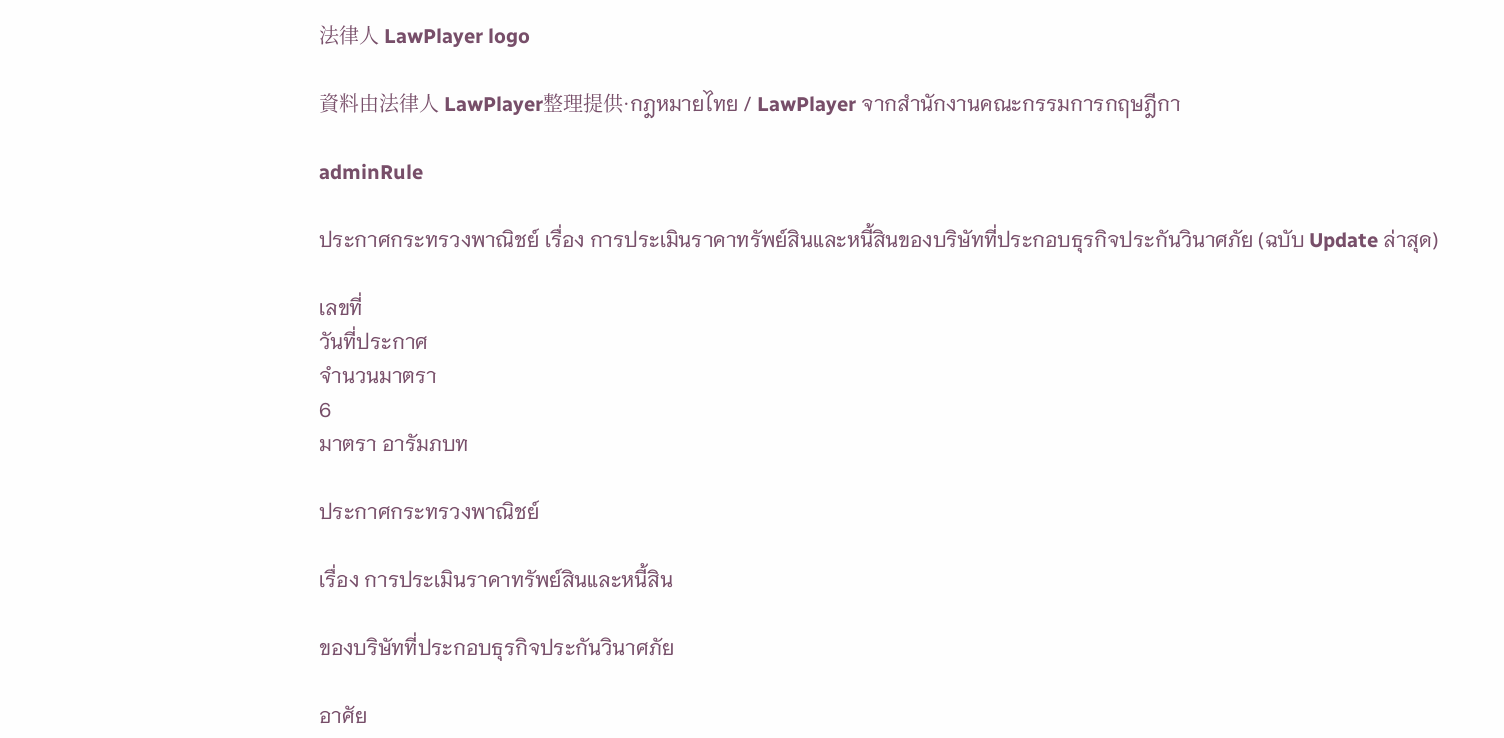法律人 LawPlayer logo

資料由法律人 LawPlayer整理提供·กฎหมายไทย / LawPlayer จากสำนักงานคณะกรรมการกฤษฎีกา

adminRule

ประกาศกระทรวงพาณิชย์ เรื่อง การประเมินราคาทรัพย์สินและหนี้สินของบริษัทที่ประกอบธุรกิจประกันวินาศภัย (ฉบับ Update ล่าสุด)

เลขที่
วันที่ประกาศ
จำนวนมาตรา
6
มาตรา อารัมภบท

ประกาศกระทรวงพาณิชย์

เรื่อง การประเมินราคาทรัพย์สินและหนี้สิน

ของบริษัทที่ประกอบธุรกิจประกันวินาศภัย

อาศัย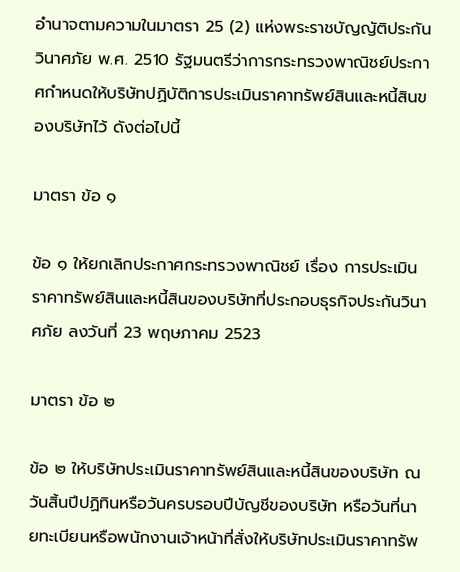อํานาจตามความในมาตรา 25 (2) แห่งพระราชบัญญัติประกันวินาศภัย พ.ศ. 2510 รัฐมนตรีว่าการกระทรวงพาณิชย์ประกาศกําหนดให้บริษัทปฏิบัติการประเมินราคาทรัพย์สินและหนี้สินของบริษัทไว้ ดังต่อไปนี้

มาตรา ข้อ ๑

ข้อ ๑ ให้ยกเลิกประกาศกระทรวงพาณิชย์ เรื่อง การประเมินราคาทรัพย์สินและหนี้สินของบริษัทที่ประกอบธุรกิจประกันวินาศภัย ลงวันที่ 23 พฤษภาคม 2523

มาตรา ข้อ ๒

ข้อ ๒ ให้บริษัทประเมินราคาทรัพย์สินและหนี้สินของบริษัท ณ วันสิ้นปีปฏิทินหรือวันครบรอบปีบัญชีของบริษัท หรือวันที่นายทะเบียนหรือพนักงานเจ้าหน้าที่สั่งให้บริษัทประเมินราคาทรัพ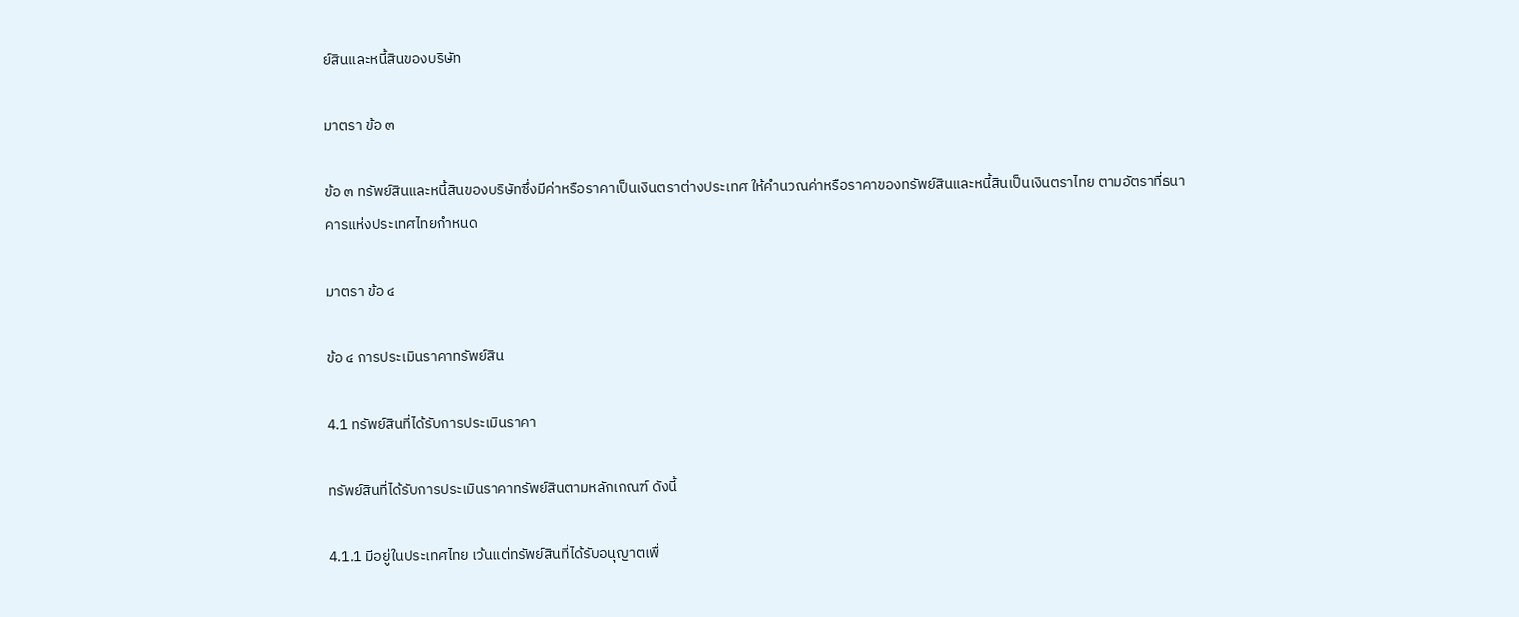ย์สินและหนี้สินของบริษัท

มาตรา ข้อ ๓

ข้อ ๓ ทรัพย์สินและหนี้สินของบริษัทซึ่งมีค่าหรือราคาเป็นเงินตราต่างประเทศ ให้คํานวณค่าหรือราคาของทรัพย์สินและหนี้สินเป็นเงินตราไทย ตามอัตราที่ธนาคารแห่งประเทศไทยกําหนด

มาตรา ข้อ ๔

ข้อ ๔ การประเมินราคาทรัพย์สิน

4.1 ทรัพย์สินที่ได้รับการประเมินราคา

ทรัพย์สินที่ได้รับการประเมินราคาทรัพย์สินตามหลักเกณฑ์ ดังนี้

4.1.1 มีอยู่ในประเทศไทย เว้นแต่ทรัพย์สินที่ได้รับอนุญาตเพื่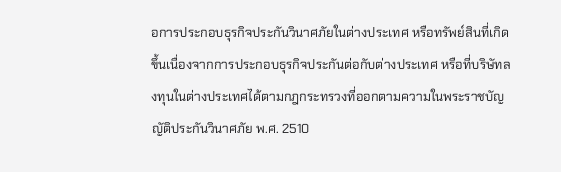อการประกอบธุรกิจประกันวินาศภัยในต่างประเทศ หรือทรัพย์สินที่เกิดขึ้นเนื่องจากการประกอบธุรกิจประกันต่อกับต่างประเทศ หรือที่บริษัทลงทุนในต่างประเทศได้ตามกฎกระทรวงที่ออกตามความในพระราชบัญญัติประกันวินาศภัย พ.ศ. 2510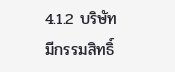4.1.2 บริษัทมีกรรมสิทธิ์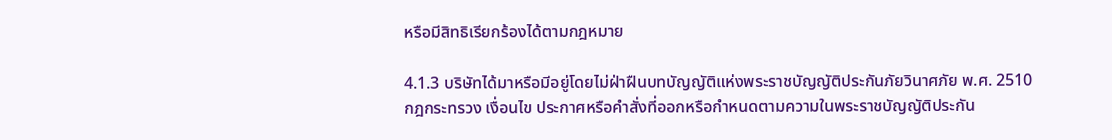หรือมีสิทธิเรียกร้องได้ตามกฎหมาย

4.1.3 บริษัทได้มาหรือมีอยู่โดยไม่ฝ่าฝืนบทบัญญัติแห่งพระราชบัญญัติประกันภัยวินาศภัย พ.ศ. 2510 กฎกระทรวง เงื่อนไข ประกาศหรือคําสั่งที่ออกหรือกําหนดตามความในพระราชบัญญัติประกัน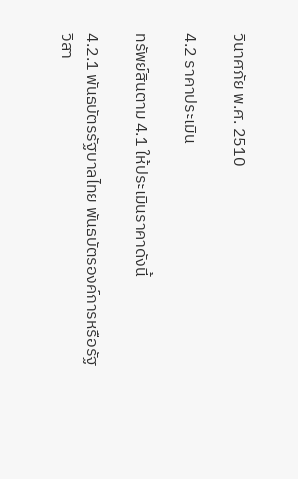วินาศภัย พ.ศ. 2510

4.2 ราคาประเมิน

ทรัพย์สินตาม 4.1 ให้ประเมินราคาดังนี้

4.2.1 พันธบัตรรัฐบาลไทย พันธบัตรองค์การหรือรัฐวิสา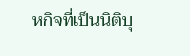หกิจที่เป็นนิติบุ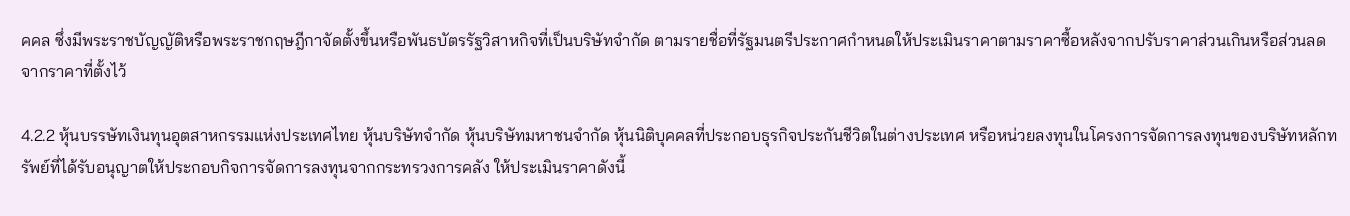คคล ซึ่งมีพระราชบัญญัติหรือพระราชกฤษฎีกาจัดตั้งขึ้นหรือพันธบัตรรัฐวิสาหกิจที่เป็นบริษัทจํากัด ตามรายชื่อที่รัฐมนตรีประกาศกําหนดให้ประเมินราคาตามราคาซื้อหลังจากปรับราคาส่วนเกินหรือส่วนลดจากราคาที่ตั้งไว้

4.2.2 หุ้นบรรษัทเงินทุนอุตสาหกรรมแห่งประเทศไทย หุ้นบริษัทจํากัด หุ้นบริษัทมหาชนจํากัด หุ้นนิติบุคคลที่ประกอบธุรกิจประกันชีวิตในต่างประเทศ หรือหน่วยลงทุนในโครงการจัดการลงทุนของบริษัทหลักทรัพย์ที่ได้รับอนุญาตให้ประกอบกิจการจัดการลงทุนจากกระทรวงการคลัง ให้ประเมินราคาดังนี้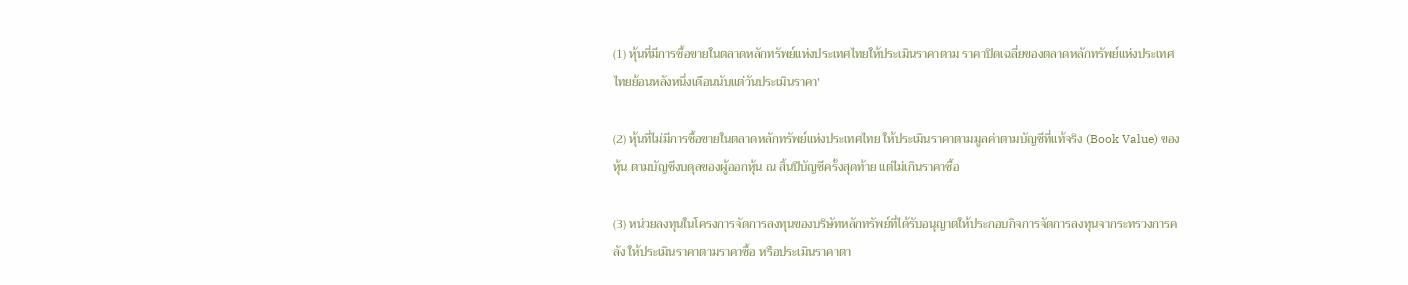(1) หุ้นที่มีการซื้อขายในตลาดหลักทรัพย์แห่งประเทศไทยให้ประเมินราคาตาม ราคาปิดเฉลี่ยของตลาดหลักทรัพย์แห่งประเทศไทยย้อนหลังหนึ่งเดือนนับแต่วันประเมินราคา'

(2) หุ้นที่ไม่มีการซื้อขายในตลาดหลักทรัพย์แห่งประเทศไทย ให้ประเมินราคาตามมูลค่าตามบัญชีที่แท้จริง (Book Value) ของหุ้น ตามบัญชีงบดุลของผู้ออกหุ้น ณ สิ้นปีบัญชีครั้งสุดท้าย แต่ไม่เกินราคาซื้อ

(3) หน่วยลงทุนในโครงการจัดการลงทุนของบริษัทหลักทรัพย์ที่ได้รับอนุญาตให้ประกอบกิจการจัดการลงทุนจากระทรวงการคลัง ให้ประเมินราคาตามราคาซื้อ หรือประเมินราคาตา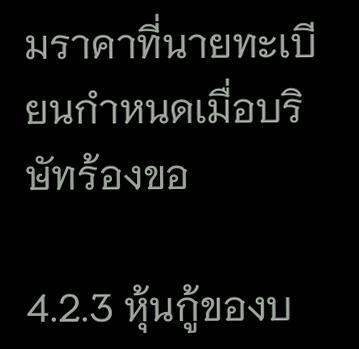มราคาที่นายทะเบียนกําหนดเมื่อบริษัทร้องขอ

4.2.3 หุ้นกู้ของบ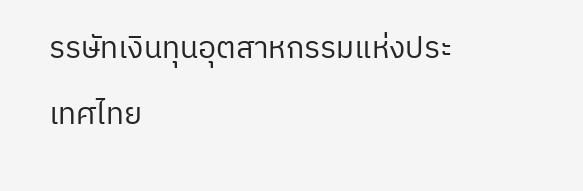รรษัทเงินทุนอุตสาหกรรมแห่งประเทศไทย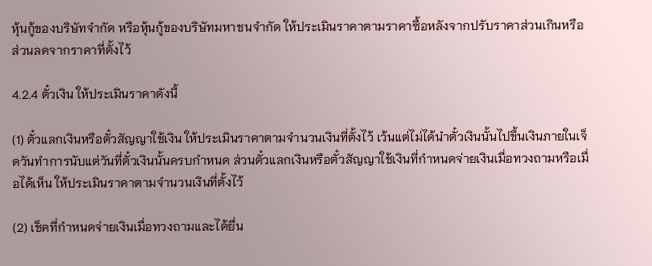หุ้นกู้ของบริษัทจํากัด หรือหุ้นกู้ของบริษัทมหาชนจํากัด ให้ประเมินราคาตามราคาซื้อหลังจากปรับราคาส่วนเกินหรือส่วนลดจากราคาที่ตั้งไว้

4.2.4 ตั๋วเงิน ให้ประเมินราคาดังนี้

(1) ตั๋วแลกเงินหรือตั๋วสัญญาใช้เงิน ให้ประเมินราคาตามจํานวนเงินที่ตั้งไว้ เว้นแต่ไม่ได้นําตั๋วเงินนั้นไปขึ้นเงินภายในเจ็ดวันทําการนับแต่วันที่ตั๋วเงินนั้นครบกําหนด ส่วนตั๋วแลกเงินหรือตั๋วสัญญาใช้เงินที่กําหนดจ่ายเงินเมื่อทวงถามหรือเมื่อได้เห็น ให้ประเมินราคาตามจํานวนเงินที่ตั้งไว้

(2) เช็คที่กําหนดจ่ายเงินเมื่อทวงถามและได้ยื่น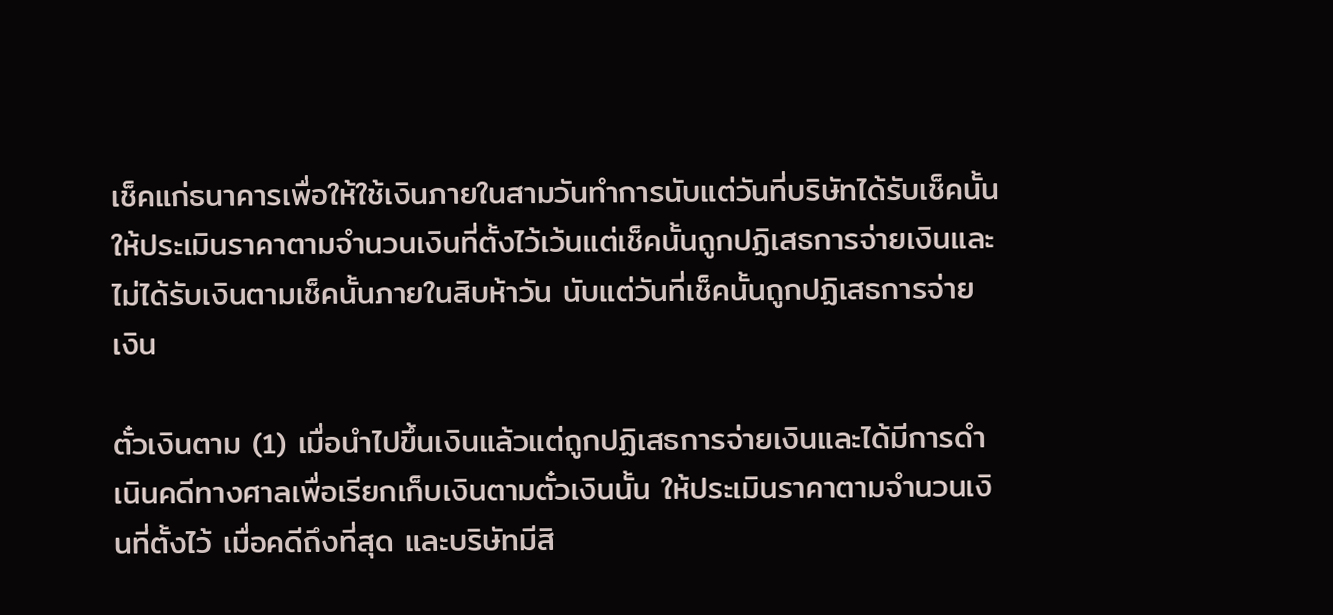เช็คแก่ธนาคารเพื่อให้ใช้เงินภายในสามวันทําการนับแต่วันที่บริษัทได้รับเช็คนั้น ให้ประเมินราคาตามจํานวนเงินที่ตั้งไว้เว้นแต่เช็คนั้นถูกปฏิเสธการจ่ายเงินและไม่ได้รับเงินตามเช็คนั้นภายในสิบห้าวัน นับแต่วันที่เช็คนั้นถูกปฏิเสธการจ่ายเงิน

ตั๋วเงินตาม (1) เมื่อนําไปขึ้นเงินแล้วแต่ถูกปฏิเสธการจ่ายเงินและได้มีการดําเนินคดีทางศาลเพื่อเรียกเก็บเงินตามตั๋วเงินนั้น ให้ประเมินราคาตามจํานวนเงินที่ตั้งไว้ เมื่อคดีถึงที่สุด และบริษัทมีสิ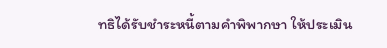ทธิได้รับชําระหนี้ตามคําพิพากษา ให้ประเมิน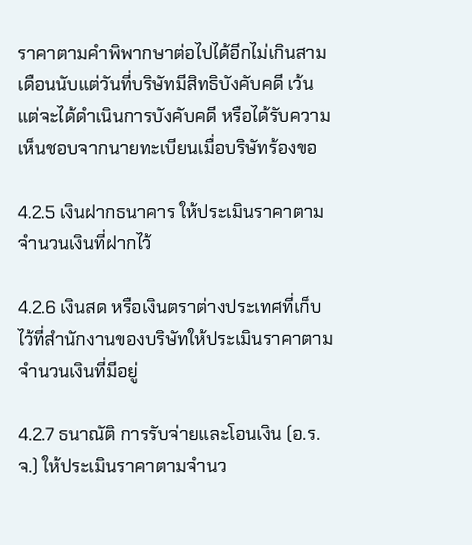ราคาตามคําพิพากษาต่อไปได้อีกไม่เกินสามเดือนนับแต่วันที่บริษัทมีสิทธิบังคับคดี เว้นแต่จะได้ดําเนินการบังคับคดี หรือได้รับความเห็นชอบจากนายทะเบียนเมื่อบริษัทร้องขอ

4.2.5 เงินฝากธนาคาร ให้ประเมินราคาตามจํานวนเงินที่ฝากไว้

4.2.6 เงินสด หรือเงินตราต่างประเทศที่เก็บไว้ที่สํานักงานของบริษัทให้ประเมินราคาตามจํานวนเงินที่มีอยู่

4.2.7 ธนาณัติ การรับจ่ายและโอนเงิน (อ.ร.จ.) ให้ประเมินราคาตามจํานว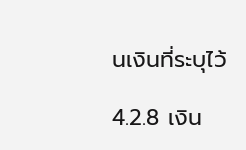นเงินที่ระบุไว้

4.2.8 เงิน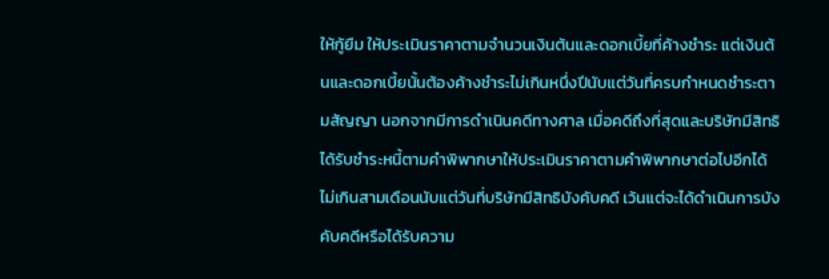ให้กู้ยืม ให้ประเมินราคาตามจํานวนเงินต้นและดอกเบี้ยที่ค้างชําระ แต่เงินต้นและดอกเบี้ยนั้นต้องค้างชําระไม่เกินหนึ่งปีนับแต่วันที่ครบกําหนดชําระตามสัญญา นอกจากมีการดําเนินคดีทางศาล เมื่อคดีถึงที่สุดและบริษัทมีสิทธิได้รับชําระหนี้ตามคําพิพากษาให้ประเมินราคาตามคําพิพากษาต่อไปอีกได้ไม่เกินสามเดือนนับแต่วันที่บริษัทมีสิทธิบังคับคดี เว้นแต่จะได้ดําเนินการบังคับคดีหรือได้รับความ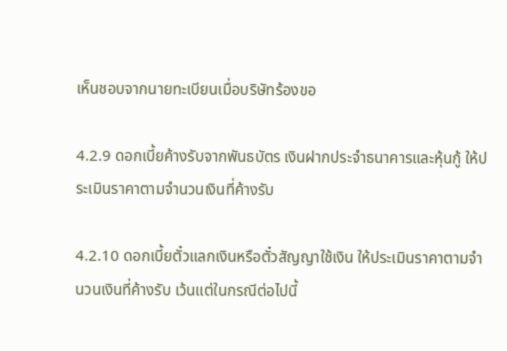เห็นชอบจากนายทะเบียนเมื่อบริษัทร้องขอ

4.2.9 ดอกเบี้ยค้างรับจากพันธบัตร เงินฝากประจําธนาคารและหุ้นกู้ ให้ประเมินราคาตามจํานวนเงินที่ค้างรับ

4.2.10 ดอกเบี้ยตั๋วแลกเงินหรือตั๋วสัญญาใช้เงิน ให้ประเมินราคาตามจํานวนเงินที่ค้างรับ เว้นแต่ในกรณีต่อไปนี้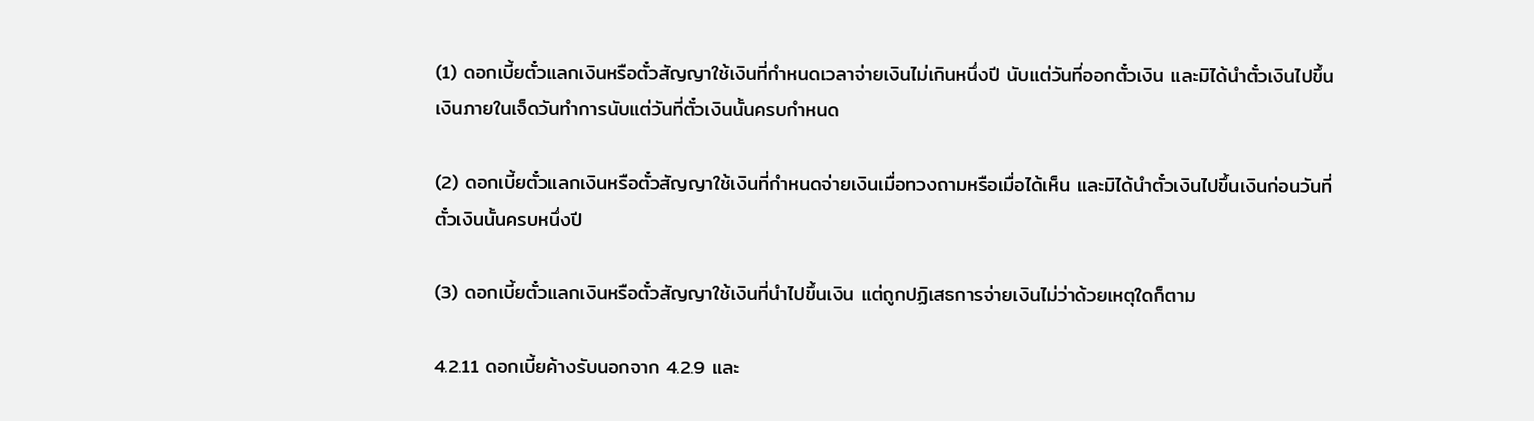(1) ดอกเบี้ยตั๋วแลกเงินหรือตั๋วสัญญาใช้เงินที่กําหนดเวลาจ่ายเงินไม่เกินหนึ่งปี นับแต่วันที่ออกตั๋วเงิน และมิได้นําตั๋วเงินไปขึ้นเงินภายในเจ็ดวันทําการนับแต่วันที่ตั๋วเงินนั้นครบกําหนด

(2) ดอกเบี้ยตั๋วแลกเงินหรือตั๋วสัญญาใช้เงินที่กําหนดจ่ายเงินเมื่อทวงถามหรือเมื่อได้เห็น และมิได้นําตั๋วเงินไปขึ้นเงินก่อนวันที่ตั๋วเงินนั้นครบหนึ่งปี

(3) ดอกเบี้ยตั๋วแลกเงินหรือตั๋วสัญญาใช้เงินที่นําไปขึ้นเงิน แต่ถูกปฏิเสธการจ่ายเงินไม่ว่าด้วยเหตุใดก็ตาม

4.2.11 ดอกเบี้ยค้างรับนอกจาก 4.2.9 และ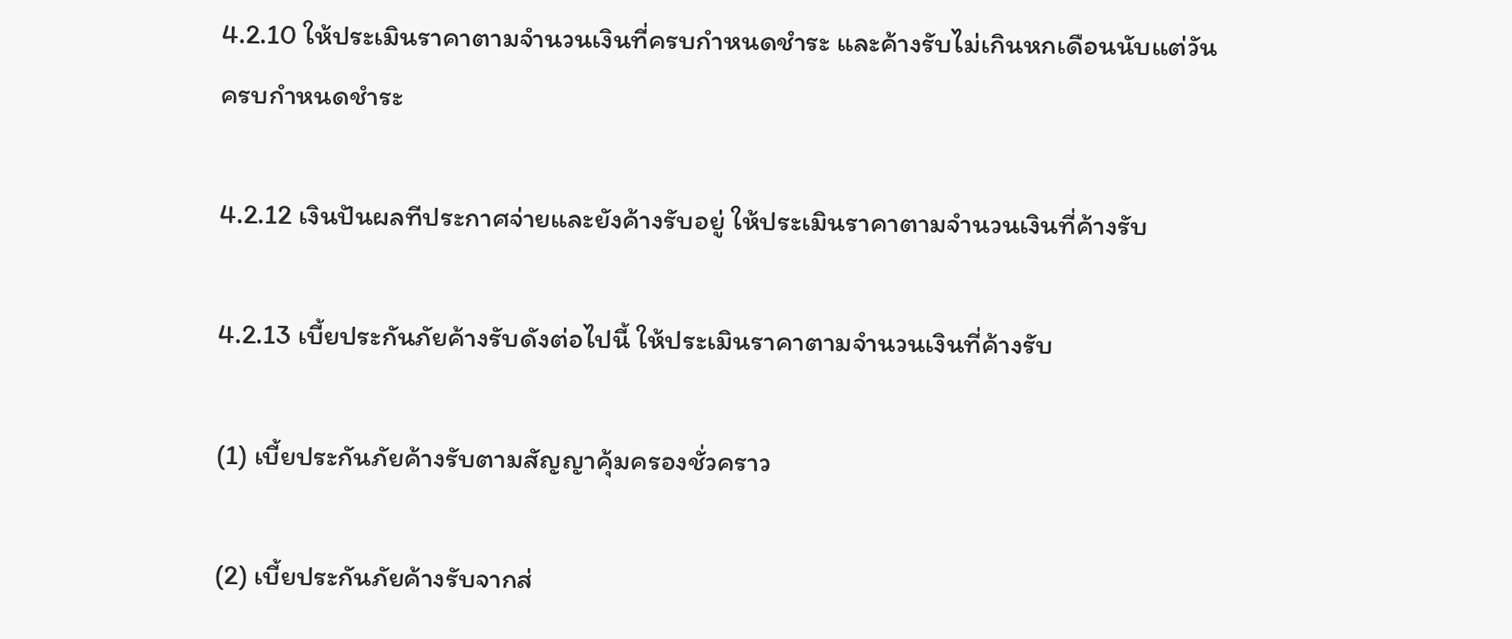4.2.10 ให้ประเมินราคาตามจํานวนเงินที่ครบกําหนดชําระ และค้างรับไม่เกินหกเดือนนับแต่วันครบกําหนดชําระ

4.2.12 เงินปันผลทีประกาศจ่ายและยังค้างรับอยู่ ให้ประเมินราคาตามจํานวนเงินที่ค้างรับ

4.2.13 เบี้ยประกันภัยค้างรับดังต่อไปนี้ ให้ประเมินราคาตามจํานวนเงินที่ค้างรับ

(1) เบี้ยประกันภัยค้างรับตามสัญญาคุ้มครองชั่วคราว

(2) เบี้ยประกันภัยค้างรับจากส่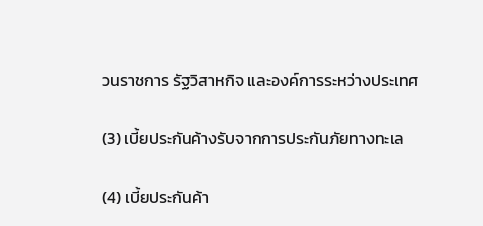วนราชการ รัฐวิสาหกิจ และองค์การระหว่างประเทศ

(3) เบี้ยประกันค้างรับจากการประกันภัยทางทะเล

(4) เบี้ยประกันค้า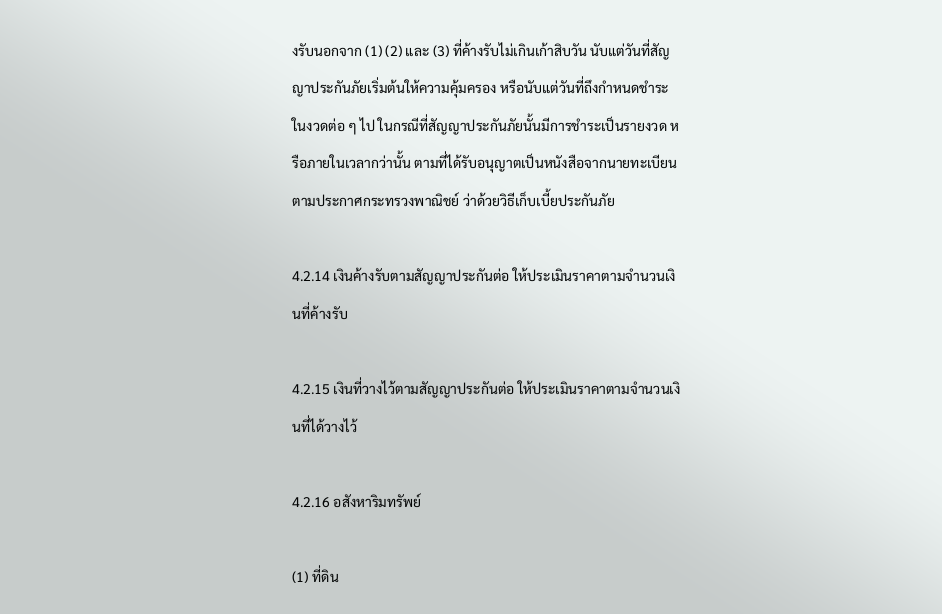งรับนอกจาก (1) (2) และ (3) ที่ค้างรับไม่เกินเก้าสิบวัน นับแต่วันที่สัญญาประกันภัยเริ่มต้นให้ความคุ้มครอง หรือนับแต่วันที่ถึงกําหนดชําระในงวดต่อ ๆ ไป ในกรณีที่สัญญาประกันภัยนั้นมีการชําระเป็นรายงวด หรือภายในเวลากว่านั้น ตามที่ได้รับอนุญาตเป็นหนังสือจากนายทะเบียน ตามประกาศกระทรวงพาณิชย์ ว่าด้วยวิธีเก็บเบี้ยประกันภัย

4.2.14 เงินค้างรับตามสัญญาประกันต่อ ให้ประเมินราคาตามจํานวนเงินที่ค้างรับ

4.2.15 เงินที่วางไว้ตามสัญญาประกันต่อ ให้ประเมินราคาตามจํานวนเงินที่ได้วางไว้

4.2.16 อสังหาริมทรัพย์

(1) ที่ดิน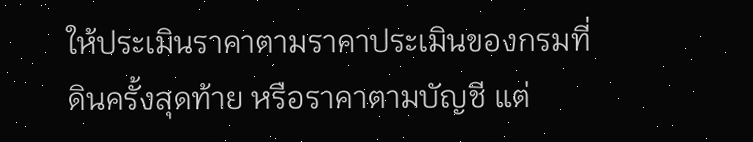ให้ประเมินราคาตามราคาประเมินของกรมที่ดินครั้งสุดท้าย หรือราคาตามบัญชี แต่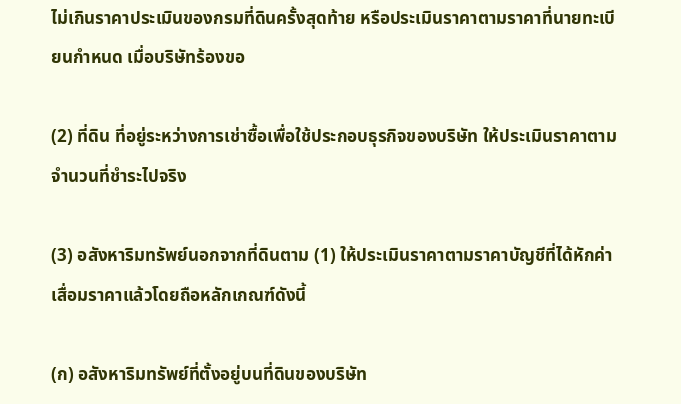ไม่เกินราคาประเมินของกรมที่ดินครั้งสุดท้าย หรือประเมินราคาตามราคาที่นายทะเบียนกําหนด เมื่อบริษัทร้องขอ

(2) ที่ดิน ที่อยู่ระหว่างการเช่าซื้อเพื่อใช้ประกอบธุรกิจของบริษัท ให้ประเมินราคาตามจํานวนที่ชําระไปจริง

(3) อสังหาริมทรัพย์นอกจากที่ดินตาม (1) ให้ประเมินราคาตามราคาบัญชีที่ได้หักค่าเสื่อมราคาแล้วโดยถือหลักเกณฑ์ดังนี้

(ก) อสังหาริมทรัพย์ที่ตั้งอยู่บนที่ดินของบริษัท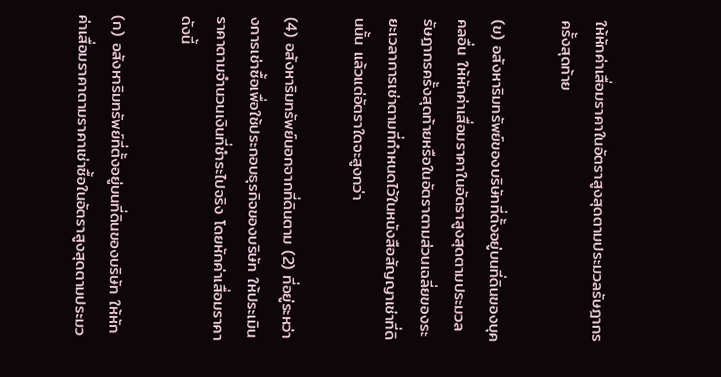ให้หักค่าเสื่อมราคาในอัตราสูงสุดตามประมวลรัษฎากรครั้งสุดท้าย

(ข) อสังหาริมทรัพย์ของบริษัทที่ตั้งอยู่บนที่ดินของบุคคลอื่น ให้หักค่าเสื่อมราคาในอัตราสูงสุดตามประมวลรัษฎากรครั้งสุดท้ายหรือในอัตราตามส่วนเฉลี่ยของระยะเวลาการเช่าตามที่กําหนดไว้ในหนังสือสัญญาเช่าที่ดินนั้น แล้วแต่อัตราใดจะสูงกว่า

(4) อสังหาริมทรัพย์นอกจากที่ดินตาม (2) ที่อยู่ระหว่างการเช่าซื้อเพื่อใช้ประกอบธุรกิจของบริษัท ให้ประเมินราคาตามจํานวนเงินที่ชําระไปจริง โดยหักค่าเสื่อมราคา ดังนี้

(ก) อสังหาริมทรัพย์ที่ตั้งอยู่บนที่ดินของบริษัท ให้หักค่าเสื่อมราคาตามราคาเช่าซื้อในอัตราสูงสุดตามประมว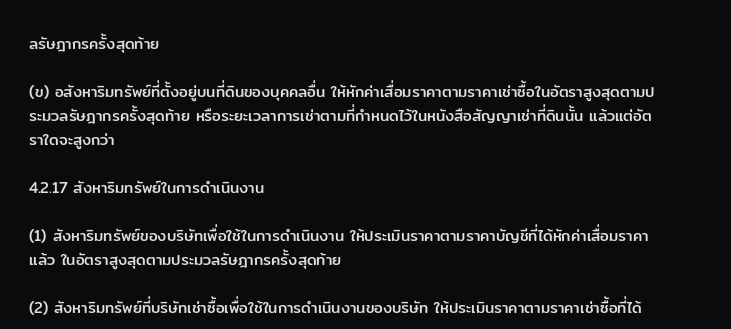ลรัษฎากรครั้งสุดท้าย

(ข) อสังหาริมทรัพย์ที่ตั้งอยู่บนที่ดินของบุคคลอื่น ให้หักค่าเสื่อมราคาตามราคาเช่าซื้อในอัตราสูงสุดตามประมวลรัษฎากรครั้งสุดท้าย หรือระยะเวลาการเช่าตามที่กําหนดไว้ในหนังสือสัญญาเช่าที่ดินนั้น แล้วแต่อัตราใดจะสูงกว่า

4.2.17 สังหาริมทรัพย์ในการดําเนินงาน

(1) สังหาริมทรัพย์ของบริษัทเพื่อใช้ในการดําเนินงาน ให้ประเมินราคาตามราคาบัญชีที่ได้หักค่าเสื่อมราคาแล้ว ในอัตราสูงสุดตามประมวลรัษฎากรครั้งสุดท้าย

(2) สังหาริมทรัพย์ที่บริษัทเช่าซื้อเพื่อใช้ในการดําเนินงานของบริษัท ให้ประเมินราคาตามราคาเช่าซื้อที่ได้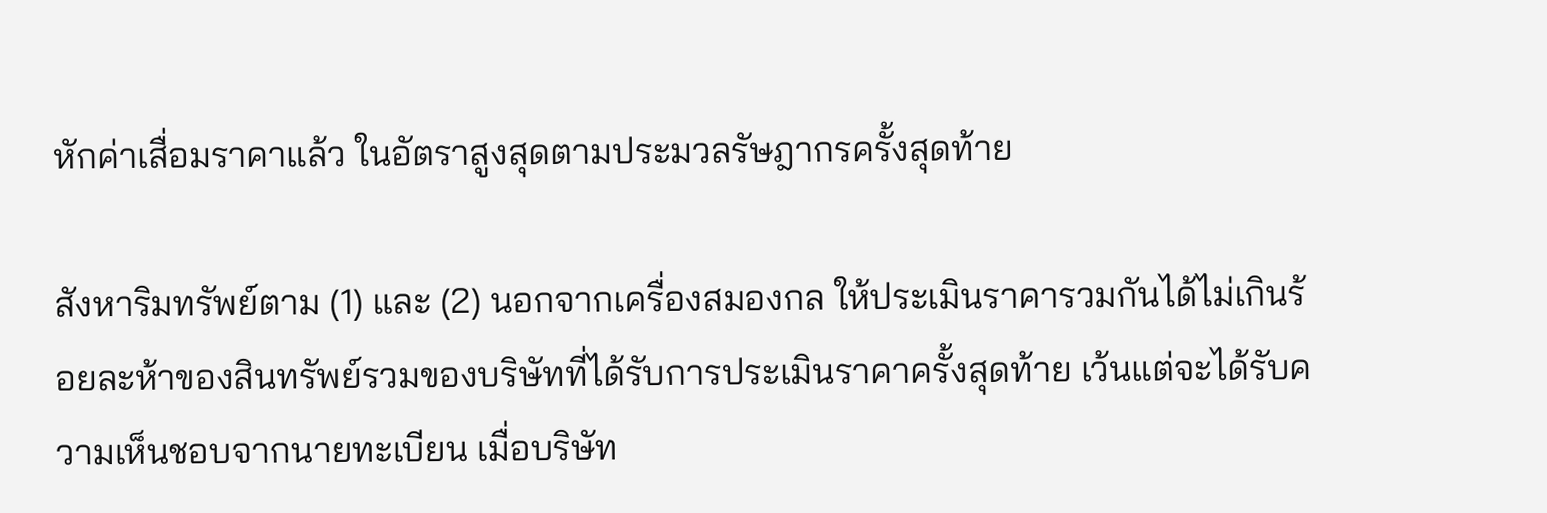หักค่าเสื่อมราคาแล้ว ในอัตราสูงสุดตามประมวลรัษฎากรครั้งสุดท้าย

สังหาริมทรัพย์ตาม (1) และ (2) นอกจากเครื่องสมองกล ให้ประเมินราคารวมกันได้ไม่เกินร้อยละห้าของสินทรัพย์รวมของบริษัทที่ได้รับการประเมินราคาครั้งสุดท้าย เว้นแต่จะได้รับความเห็นชอบจากนายทะเบียน เมื่อบริษัท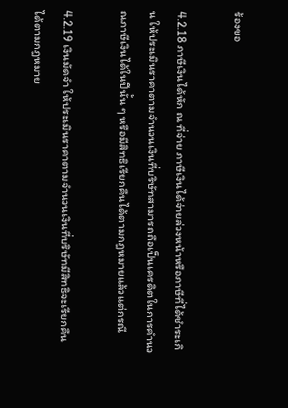ร้องขอ

4.2.18 ภาษีเงินได้หัก ณ ที่จ่าย ภาษีเงินได้จ่ายล่วงหน้าหรือภาษีที่ได้ชําระเกิน ให้ประเมินราคาตามจํานวนเงินที่บริษัทสามารถถือเป็นเครดิตในการคํานวณภาษีเงินได้ในปีนั้น ๆ หรือมีสิทธิเรียกคืนได้ตามกฎหมายแล้วแต่กรณี

4.2.19 เงินมัดจํา ให้ประเมินราคาตามจํานวนเงินที่บริษัทมีสิทธิจะเรียกคืนได้ตามกฎหมาย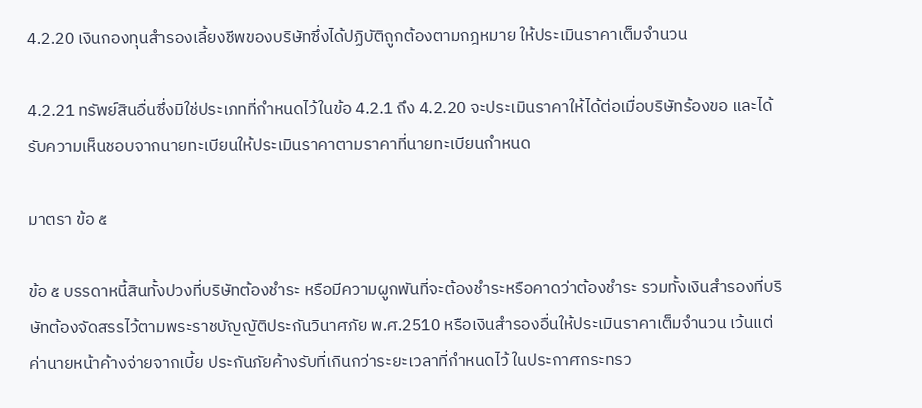4.2.20 เงินกองทุนสํารองเลี้ยงชีพของบริษัทซึ่งได้ปฏิบัติถูกต้องตามกฎหมาย ให้ประเมินราคาเต็มจํานวน

4.2.21 ทรัพย์สินอื่นซึ่งมิใช่ประเภทที่กําหนดไว้ในข้อ 4.2.1 ถึง 4.2.20 จะประเมินราคาให้ได้ต่อเมื่อบริษัทร้องขอ และได้รับความเห็นชอบจากนายทะเบียนให้ประเมินราคาตามราคาที่นายทะเบียนกําหนด

มาตรา ข้อ ๕

ข้อ ๕ บรรดาหนี้สินทั้งปวงที่บริษัทต้องชําระ หรือมีความผูกพันที่จะต้องชําระหรือคาดว่าต้องชําระ รวมทั้งเงินสํารองที่บริษัทต้องจัดสรรไว้ตามพระราชบัญญัติประกันวินาศภัย พ.ศ.2510 หรือเงินสํารองอื่นให้ประเมินราคาเต็มจํานวน เว้นแต่ค่านายหน้าค้างจ่ายจากเบี้ย ประกันภัยค้างรับที่เกินกว่าระยะเวลาที่กําหนดไว้ ในประกาศกระทรว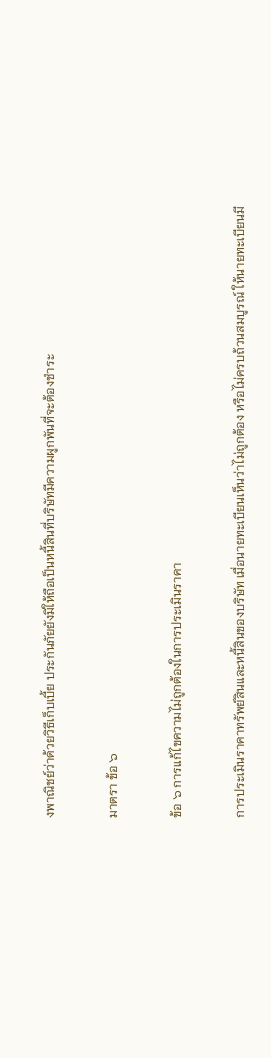งพาณิชย์ว่าด้วยวิธีเก็บเบี้ย ประกันภัยยังมิให้ถือเป็นหนี้สินที่บริษัทมีความผูกพันที่จะต้องชําระ

มาตรา ข้อ ๖

ข้อ ๖ การแก้ไขความไม่ถูกต้องในการประเมินราคา

การประเมินราคาทรัพย์สินและหนี้สินของบริษัท เมื่อนายทะเบียนเห็นว่าไม่ถูกต้อง หรือไม่ครบถ้วนสมบูรณ์ ให้นายทะเบียนมี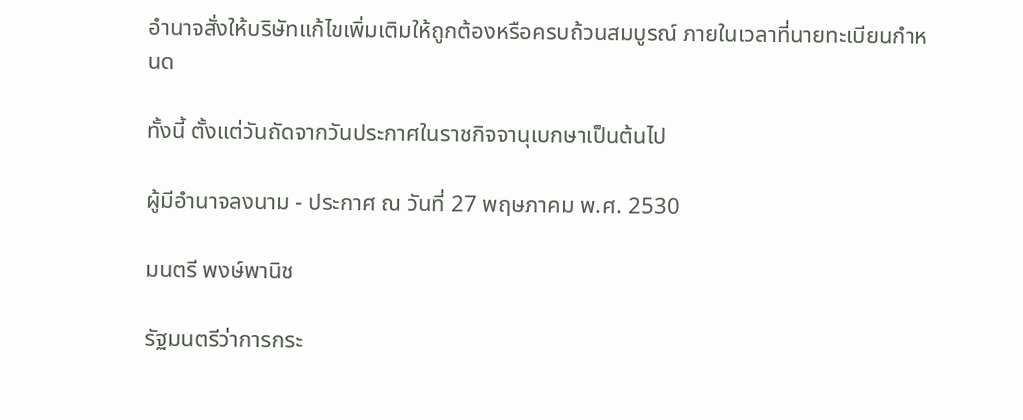อํานาจสั่งให้บริษัทแก้ไขเพิ่มเติมให้ถูกต้องหรือครบถ้วนสมบูรณ์ ภายในเวลาที่นายทะเบียนกําหนด

ทั้งนี้ ตั้งแต่วันถัดจากวันประกาศในราชกิจจานุเบกษาเป็นต้นไป

ผู้มีอํานาจลงนาม - ประกาศ ณ วันที่ 27 พฤษภาคม พ.ศ. 2530

มนตรี พงษ์พานิช

รัฐมนตรีว่าการกระ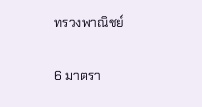ทรวงพาณิชย์

6 มาตรา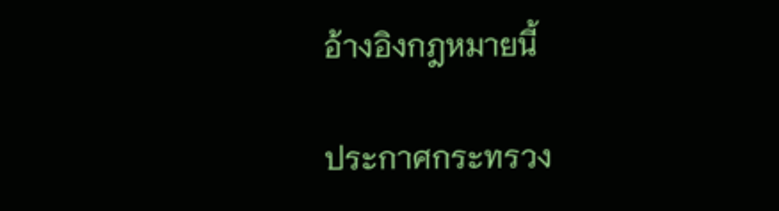อ้างอิงกฎหมายนี้

ประกาศกระทรวง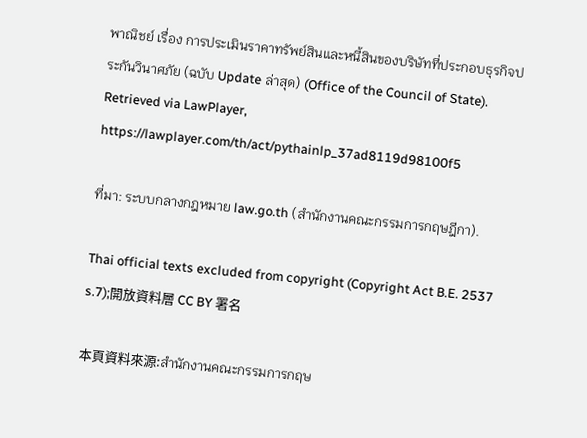พาณิชย์ เรื่อง การประเมินราคาทรัพย์สินและหนี้สินของบริษัทที่ประกอบธุรกิจประกันวินาศภัย (ฉบับ Update ล่าสุด) (Office of the Council of State). Retrieved via LawPlayer, https://lawplayer.com/th/act/pythainlp_37ad8119d98100f5

ที่มา: ระบบกลางกฎหมาย law.go.th (สำนักงานคณะกรรมการกฤษฎีกา).

Thai official texts excluded from copyright (Copyright Act B.E. 2537 s.7);開放資料層 CC BY 署名

本頁資料來源:สำนักงานคณะกรรมการกฤษ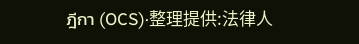ฎีกา (OCS)·整理提供:法律人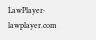LawPlayer· lawplayer.com